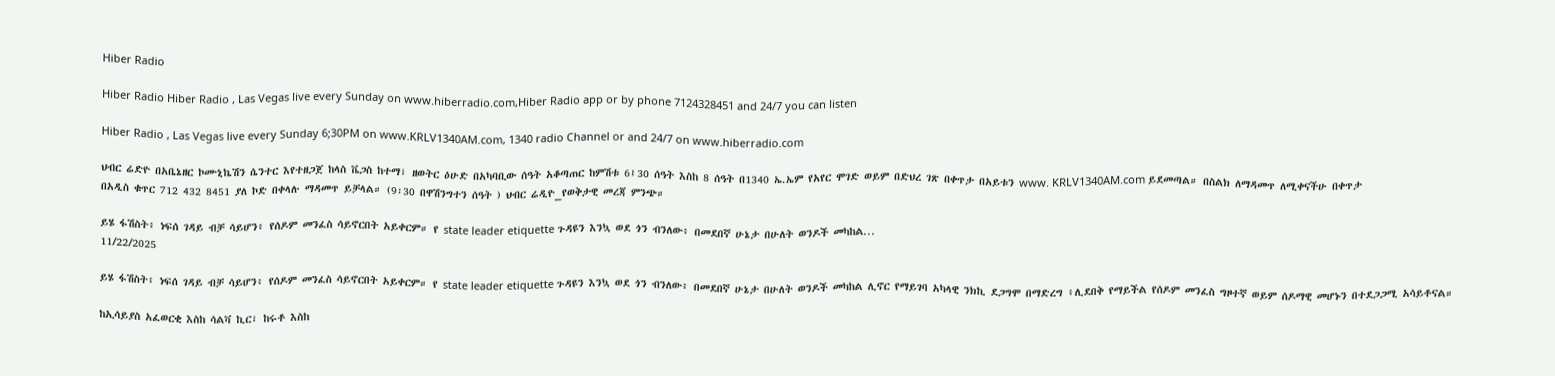Hiber Radio

Hiber Radio Hiber Radio , Las Vegas live every Sunday on www.hiberradio.com,Hiber Radio app or by phone 7124328451 and 24/7 you can listen

Hiber Radio , Las Vegas live every Sunday 6;30PM on www.KRLV1340AM.com, 1340 radio Channel or and 24/7 on www.hiberradio.com

ህብር ሬድዮ በአቤኔዘር ኮሙኒኬሽን ሴንተር እየተዘጋጀ ከላስ ቬጋስ ከተማ፣ ዘወትር ዕሁድ በአካባቢው ሰዓት አቆጣጠር ከምሽቱ 6፤30 ሰዓት እስከ 8 ሰዓት በ1340 ኤ.ኤም የአየር ሞገድ ወይም በድህረ ገጽ በቀጥታ በአይቱን www. KRLV1340AM.com ይደመጣል። በስልክ ለማዳመጥ ለሚቀናችሁ በቀጥታ
በአዲስ ቁጥር 712 432 8451 ያለ ኮድ በቀላሉ ማዳመጥ ይቻላል። (9፡30 በዋሽንግተን ሰዓት ) ህብር ሬዲዮ_የወቅታዊ መረጃ ምንጭ።

ይሄ ፋሽስት፥ ነፍሰ ገዳይ ብቻ ሳይሆን፥ የሰዶም መንፈስ ሳይኖርበት አይቀርም። የ state leader etiquette ጉዳዩን እንኳ ወደ ጎን ብንለው፥ በመደበኛ ሁኔታ በሁለት ወንዶች መካከል...
11/22/2025

ይሄ ፋሽስት፥ ነፍሰ ገዳይ ብቻ ሳይሆን፥ የሰዶም መንፈስ ሳይኖርበት አይቀርም። የ state leader etiquette ጉዳዩን እንኳ ወደ ጎን ብንለው፥ በመደበኛ ሁኔታ በሁለት ወንዶች መካከል ሊኖር የማይገባ አካላዊ ንክኪ ደጋግሞ በማድረግ ፥ሊደበቅ የማይችል የሰዶም መንፈስ ግዞተኛ ወይም ሰዶማዊ መሆኑን በተደጋጋሚ አሳይቶናል።

ከኢሳይያስ አፈወርቂ እስከ ሳልቫ ኪር፣ ከሩቶ እስከ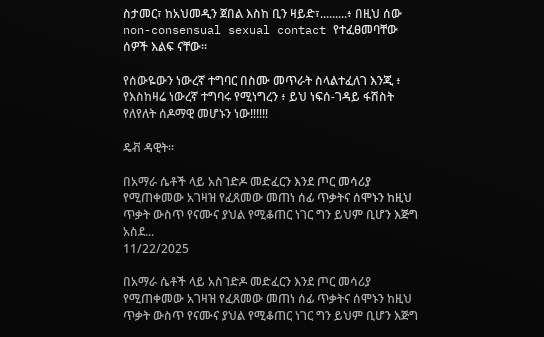ስታመር፣ ከአህመዲን ጀበል እስከ ቢን ዛይድ፣.........፥ በዚህ ሰው non-consensual sexual contact የተፈፀመባቸው ሰዎች እልፍ ናቸው።

የሰውዬውን ነውረኛ ተግባር በስሙ መጥራት ስላልተፈለገ እንጂ ፥ የእስከዛሬ ነውረኛ ተግባሩ የሚነግረን ፥ ይህ ነፍሰ-ገዳይ ፋሽስት የለየለት ሰዶማዊ መሆኑን ነው‼‼‼

ዴቭ ዳዊት።

በአማራ ሴቶች ላይ አስገድዶ መድፈርን እንደ ጦር መሳሪያ የሚጠቀመው አገዛዝ የፈጸመው መጠነ ሰፊ ጥቃትና ሰሞኑን ከዚህ ጥቃት ውስጥ የናሙና ያህል የሚቆጠር ነገር ግን ይህም ቢሆን እጅግ አስደ...
11/22/2025

በአማራ ሴቶች ላይ አስገድዶ መድፈርን እንደ ጦር መሳሪያ የሚጠቀመው አገዛዝ የፈጸመው መጠነ ሰፊ ጥቃትና ሰሞኑን ከዚህ ጥቃት ውስጥ የናሙና ያህል የሚቆጠር ነገር ግን ይህም ቢሆን እጅግ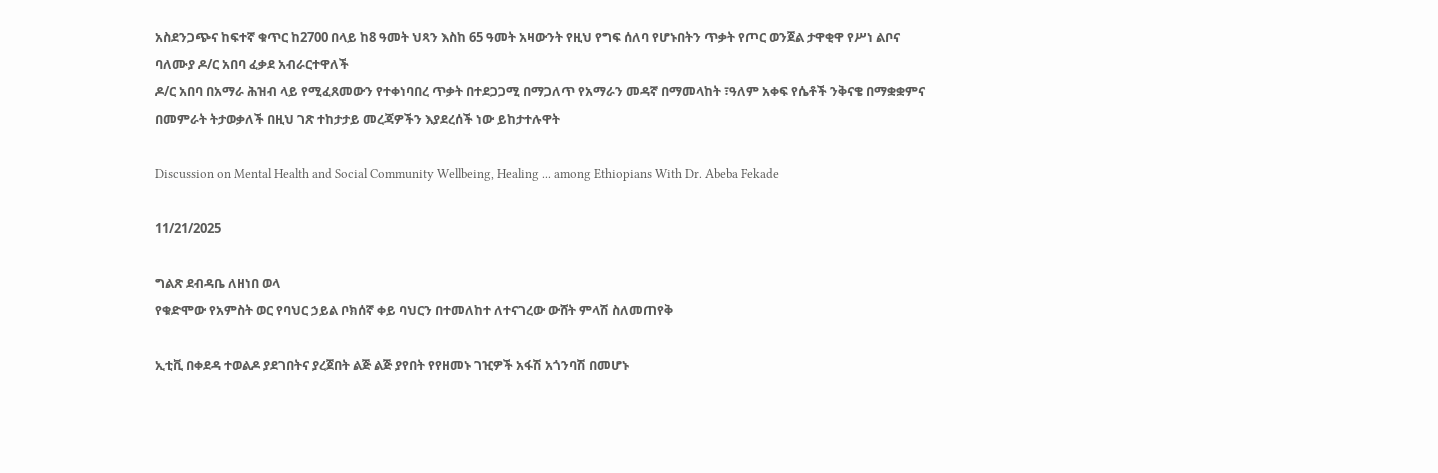አስደንጋጭና ከፍተኛ ቁጥር ከ2700 በላይ ከ8 ዓመት ህጻን እስከ 65 ዓመት አዛውንት የዚህ የግፍ ሰለባ የሆኑበትን ጥቃት የጦር ወንጀል ታዋቂዋ የሥነ ልቦና ባለሙያ ዶ/ር አበባ ፈቃደ አብራርተዋለች
ዶ/ር አበባ በአማራ ሕዝብ ላይ የሚፈጸመውን የተቀነባበረ ጥቃት በተደጋጋሚ በማጋለጥ የአማራን መዳኛ በማመላከት ፣ዓለም አቀፍ የሴቶች ንቅናቄ በማቋቋምና በመምራት ትታወቃለች በዚህ ገጽ ተከታታይ መረጃዎችን እያደረሰች ነው ይከታተሉዋት

Discussion on Mental Health and Social Community Wellbeing, Healing ... among Ethiopians With Dr. Abeba Fekade

11/21/2025

ግልጽ ደብዳቤ ለዘነበ ወላ
የቁድሞው የአምስት ወር የባህር ኃይል ቦክሰኛ ቀይ ባህርን በተመለከተ ለተናገረው ውሸት ምላሽ ስለመጠየቅ

ኢቲቪ በቀደዳ ተወልዶ ያደገበትና ያረጀበት ልጅ ልጅ ያየበት የየዘመኑ ገዢዎች አፋሽ አጎንባሽ በመሆኑ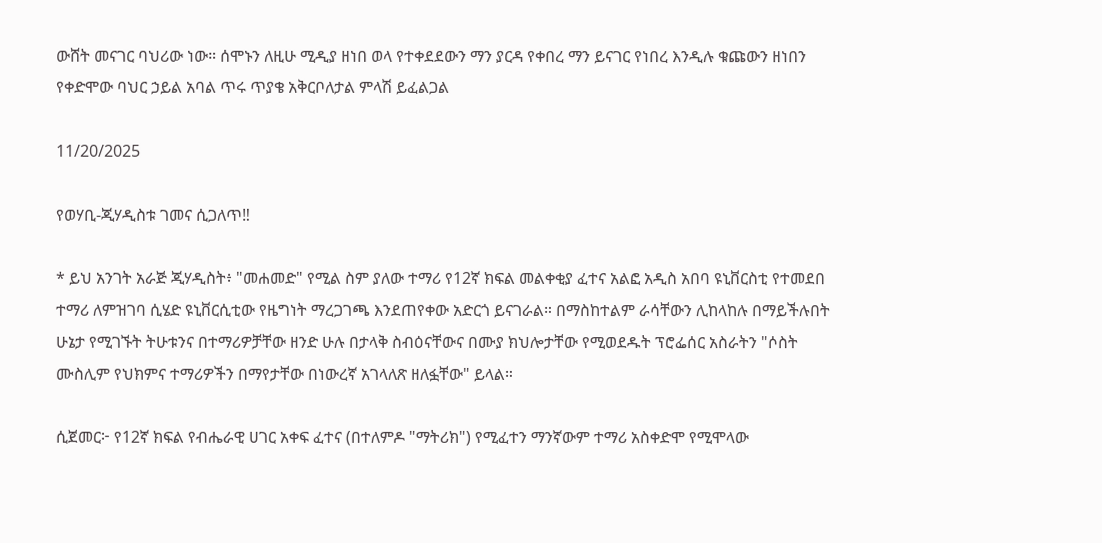ውሸት መናገር ባህሪው ነው። ሰሞኑን ለዚሁ ሚዲያ ዘነበ ወላ የተቀደደውን ማን ያርዳ የቀበረ ማን ይናገር የነበረ እንዲሉ ቁጩውን ዘነበን የቀድሞው ባህር ኃይል አባል ጥሩ ጥያቄ አቅርቦለታል ምላሽ ይፈልጋል

11/20/2025

የወሃቢ-ጂሃዲስቱ ገመና ሲጋለጥ‼

* ይህ አንገት አራጅ ጂሃዲስት፥ "መሐመድ" የሚል ስም ያለው ተማሪ የ12ኛ ክፍል መልቀቂያ ፈተና አልፎ አዲስ አበባ ዩኒቨርስቲ የተመደበ ተማሪ ለምዝገባ ሲሄድ ዩኒቨርሲቲው የዜግነት ማረጋገጫ እንደጠየቀው አድርጎ ይናገራል። በማስከተልም ራሳቸውን ሊከላከሉ በማይችሉበት ሁኔታ የሚገኙት ትሁቱንና በተማሪዎቻቸው ዘንድ ሁሉ በታላቅ ስብዕናቸውና በሙያ ክህሎታቸው የሚወደዱት ፕሮፌሰር አስራትን "ሶስት ሙስሊም የህክምና ተማሪዎችን በማየታቸው በነውረኛ አገላለጽ ዘለፏቸው" ይላል።

ሲጀመር፦ የ12ኛ ክፍል የብሔራዊ ሀገር አቀፍ ፈተና (በተለምዶ "ማትሪክ") የሚፈተን ማንኛውም ተማሪ አስቀድሞ የሚሞላው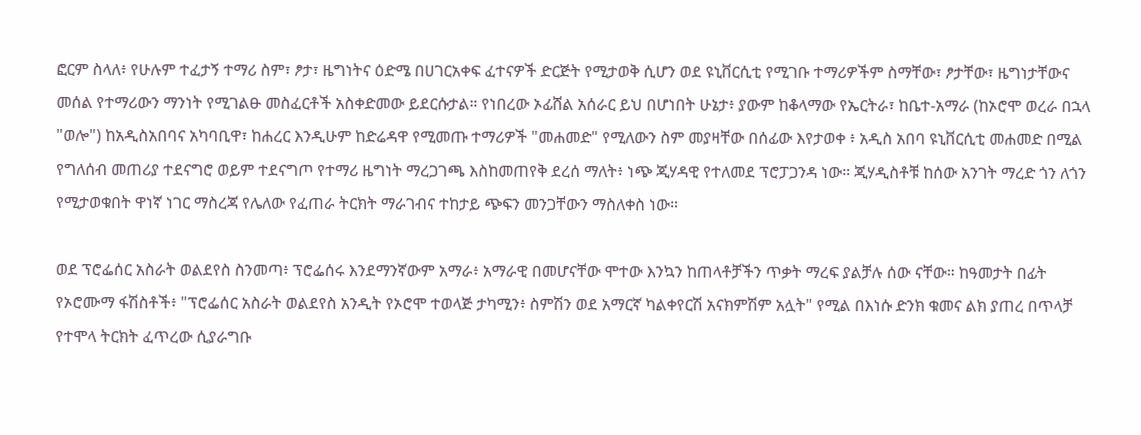ፎርም ስላለ፥ የሁሉም ተፈታኝ ተማሪ ስም፣ ፆታ፣ ዜግነትና ዕድሜ በሀገርአቀፍ ፈተናዎች ድርጅት የሚታወቅ ሲሆን ወደ ዩኒቨርሲቲ የሚገቡ ተማሪዎችም ስማቸው፣ ፆታቸው፣ ዜግነታቸውና መሰል የተማሪውን ማንነት የሚገልፁ መስፈርቶች አስቀድመው ይደርሱታል። የነበረው ኦፊሸል አሰራር ይህ በሆነበት ሁኔታ፥ ያውም ከቆላማው የኤርትራ፣ ከቤተ-አማራ (ከኦሮሞ ወረራ በኋላ "ወሎ") ከአዲስአበባና አካባቢዋ፣ ከሐረር እንዲሁም ከድሬዳዋ የሚመጡ ተማሪዎች "መሐመድ" የሚለውን ስም መያዛቸው በሰፊው እየታወቀ ፥ አዲስ አበባ ዩኒቨርሲቲ መሐመድ በሚል የግለሰብ መጠሪያ ተደናግሮ ወይም ተደናግጦ የተማሪ ዜግነት ማረጋገጫ እስከመጠየቅ ደረሰ ማለት፥ ነጭ ጂሃዳዊ የተለመደ ፕሮፓጋንዳ ነው። ጂሃዲስቶቹ ከሰው አንገት ማረድ ጎን ለጎን የሚታወቁበት ዋነኛ ነገር ማስረጃ የሌለው የፈጠራ ትርክት ማራገብና ተከታይ ጭፍን መንጋቸውን ማስለቀስ ነው።

ወደ ፕሮፌሰር አስራት ወልደየስ ስንመጣ፥ ፕሮፌሰሩ እንደማንኛውም አማራ፥ አማራዊ በመሆናቸው ሞተው እንኳን ከጠላቶቻችን ጥቃት ማረፍ ያልቻሉ ሰው ናቸው። ከዓመታት በፊት የኦሮሙማ ፋሽስቶች፥ "ፕሮፌሰር አስራት ወልደየስ አንዲት የኦሮሞ ተወላጅ ታካሚን፥ ስምሽን ወደ አማርኛ ካልቀየርሽ አናክምሽም አሏት" የሚል በእነሱ ድንክ ቁመና ልክ ያጠረ በጥላቻ የተሞላ ትርክት ፈጥረው ሲያራግቡ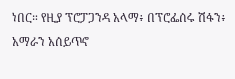ነበር። የዚያ ፕሮፓጋንዳ አላማ፥ በፕሮፌሰሩ ሽፋን፥ አማራን አሰይጥኖ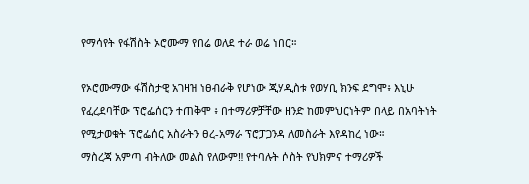የማሳየት የፋሽስት ኦሮሙማ የበሬ ወለደ ተራ ወሬ ነበር።

የኦሮሙማው ፋሽስታዊ አገዛዝ ነፀብራቅ የሆነው ጂሃዲስቱ የወሃቢ ክንፍ ደግሞ፥ እኒሁ የፈረደባቸው ፕሮፌሰርን ተጠቅሞ ፥ በተማሪዎቻቸው ዘንድ ከመምህርነትም በላይ በአባትነት የሚታወቁት ፕሮፌሰር አስራትን ፀረ-አማራ ፕሮፓጋንዳ ለመስራት እየዳከረ ነው።
ማስረጃ አምጣ ብትለው መልስ የለውም‼ የተባሉት ሶስት የህክምና ተማሪዎች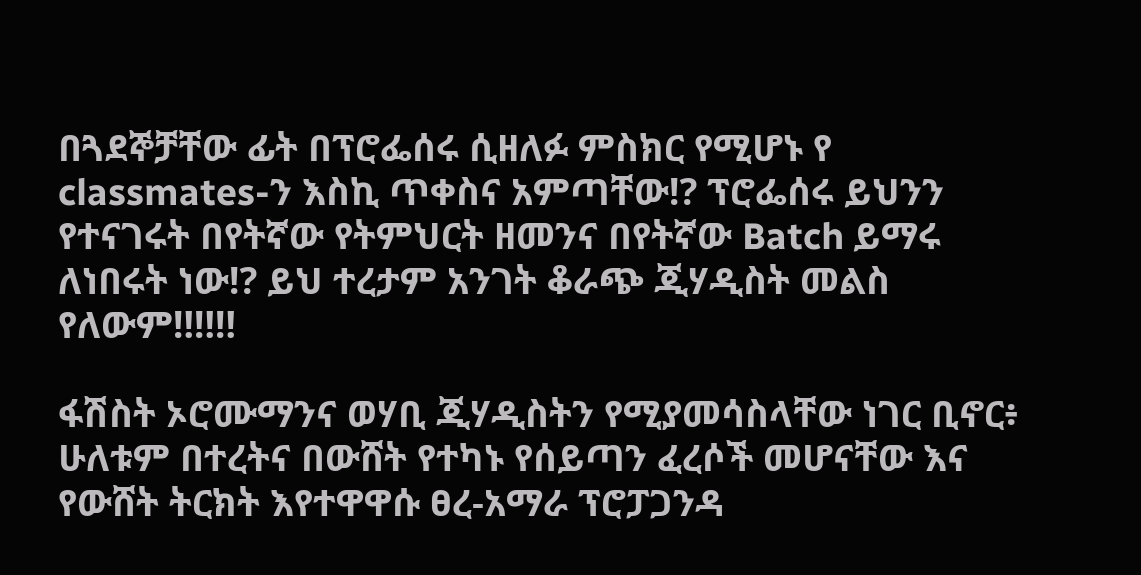በጓደኞቻቸው ፊት በፕሮፌሰሩ ሲዘለፉ ምስክር የሚሆኑ የ classmates-ን እስኪ ጥቀስና አምጣቸው⁉ ፕሮፌሰሩ ይህንን የተናገሩት በየትኛው የትምህርት ዘመንና በየትኛው Batch ይማሩ ለነበሩት ነው⁉ ይህ ተረታም አንገት ቆራጭ ጂሃዲስት መልስ የለውም‼‼‼

ፋሽስት ኦሮሙማንና ወሃቢ ጂሃዲስትን የሚያመሳስላቸው ነገር ቢኖር፥ ሁለቱም በተረትና በውሸት የተካኑ የሰይጣን ፈረሶች መሆናቸው እና የውሸት ትርክት እየተዋዋሱ ፀረ-አማራ ፕሮፓጋንዳ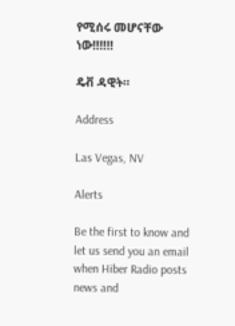የሚሰሩ መሆናቸው ነው‼‼‼

ዴቭ ዳዊት።

Address

Las Vegas, NV

Alerts

Be the first to know and let us send you an email when Hiber Radio posts news and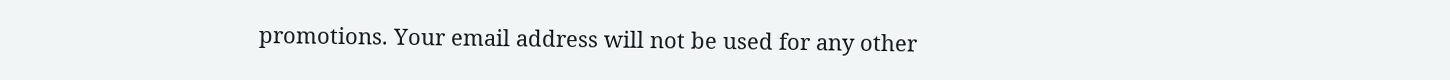promotions. Your email address will not be used for any other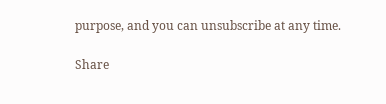purpose, and you can unsubscribe at any time.

Share